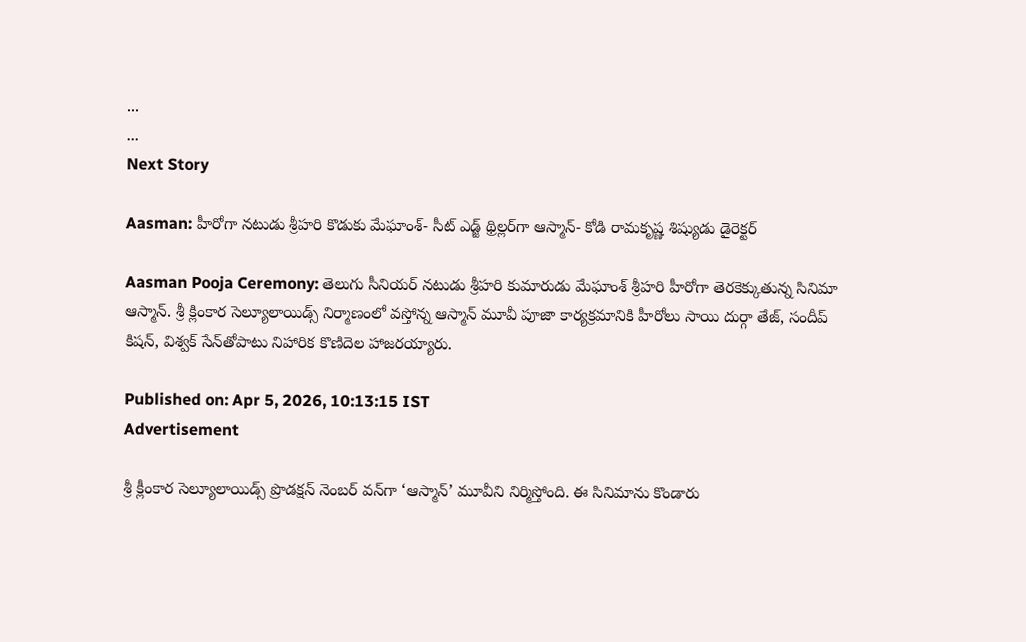...
...
Next Story

Aasman: హీరోగా నటుడు శ్రీహరి కొడుకు మేఘాంశ్- సీట్ ఎడ్జ్ థ్రిల్లర్‌గా ఆస్మాన్- కోడి రామకృష్ణ శిష్యుడు డైరెక్టర్

Aasman Pooja Ceremony: తెలుగు సీనియర్ నటుడు శ్రీహరి కుమారుడు మేఘాంశ్ శ్రీహరి హీరోగా తెరకెక్కుతున్న సినిమా ఆస్మాన్. శ్రీ క్లింకార సెల్యూలాయిడ్స్ నిర్మాణంలో వస్తోన్న ఆస్మాన్ మూవీ పూజా కార్యక్రమానికి హీరోలు సాయి దుర్గా తేజ్, సందీప్ కిషన్, విశ్వక్ సేన్‌తోపాటు నిహారిక కొణిదెల హాజరయ్యారు.

Published on: Apr 5, 2026, 10:13:15 IST
Advertisement

శ్రీ క్లీంకార సెల్యూలాయిడ్స్ ప్రొడక్షన్ నెంబర్ వన్‌గా ‘ఆస్మాన్’ మూవీని నిర్మిస్తోంది. ఈ సినిమాను కొండారు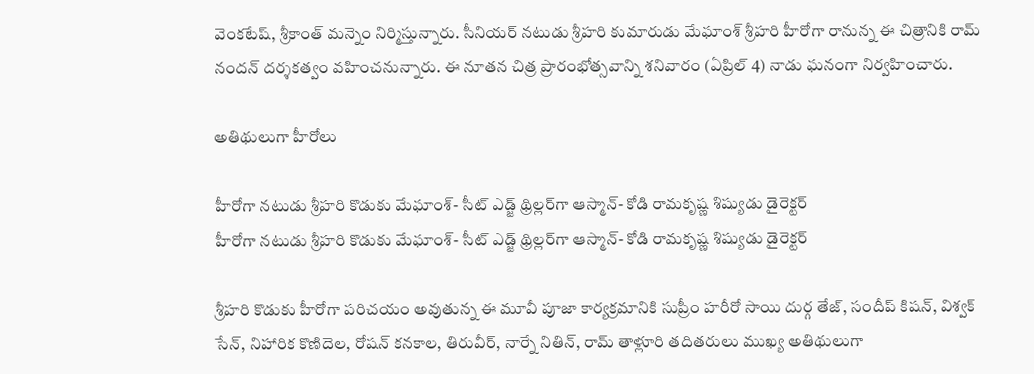వెంకటేష్, శ్రీకాంత్ మన్నెం నిర్మిస్తున్నారు. సీనియర్ నటుడు శ్రీహరి కుమారుడు మేఘాంశ్ శ్రీహరి హీరోగా రానున్న ఈ చిత్రానికి రామ్ నందన్ దర్శకత్వం వహించనున్నారు. ఈ నూతన చిత్ర ప్రారంభోత్సవాన్ని శనివారం (ఏప్రిల్ 4) నాడు ఘనంగా నిర్వహించారు.

అతిథులుగా హీరోలు

హీరోగా నటుడు శ్రీహరి కొడుకు మేఘాంశ్- సీట్ ఎడ్జ్ థ్రిల్లర్‌గా ఆస్మాన్- కోడి రామకృష్ణ శిష్యుడు డైరెక్టర్
హీరోగా నటుడు శ్రీహరి కొడుకు మేఘాంశ్- సీట్ ఎడ్జ్ థ్రిల్లర్‌గా ఆస్మాన్- కోడి రామకృష్ణ శిష్యుడు డైరెక్టర్

శ్రీహరి కొడుకు హీరోగా పరిచయం అవుతున్న ఈ మూవీ పూజా కార్యక్రమానికి సుప్రీం హరీరో సాయి దుర్గ తేజ్, సందీప్ కిషన్, విశ్వక్ సేన్, నిహారిక కొణిదెల, రోషన్ కనకాల, తిరువీర్, నార్నే నితిన్, రామ్ తాళ్లూరి తదితరులు ముఖ్య అతిథులుగా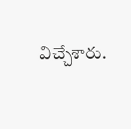విచ్చేశారు.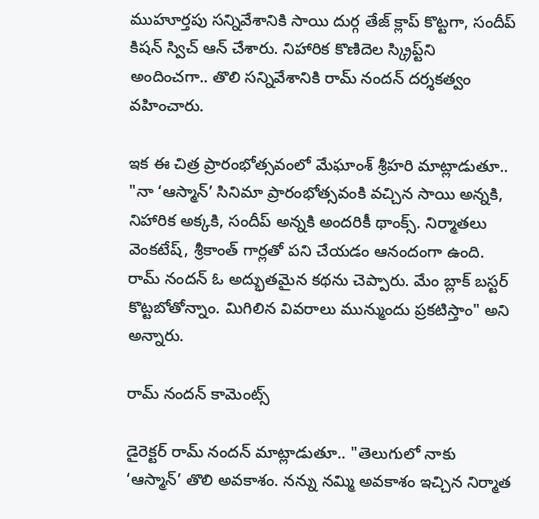ముహూర్తపు సన్నివేశానికి సాయి దుర్గ తేజ్ క్లాప్ కొట్టగా, సందీప్ కిషన్ స్విచ్ ఆన్ చేశారు. నిహారిక కొణిదెల స్క్రిప్ట్‌ని అందించగా.. తొలి సన్నివేశానికి రామ్ నందన్ దర్శకత్వం వహించారు.

ఇక ఈ చిత్ర ప్రారంభోత్సవంలో మేఘాంశ్ శ్రీహరి మాట్లాడుతూ.. "నా ‘ఆస్మాన్’ సినిమా ప్రారంభోత్సవంకి వచ్చిన సాయి అన్నకి, నిహారిక అక్కకి, సందీప్ అన్నకి అందరికీ థాంక్స్. నిర్మాతలు వెంకటేష్, శ్రీకాంత్ గార్లతో పని చేయడం ఆనందంగా ఉంది. రామ్ నందన్ ఓ అద్భుతమైన కథను చెప్పారు. మేం బ్లాక్ బస్టర్ కొట్టబోతోన్నాం. మిగిలిన వివరాలు మున్ముందు ప్రకటిస్తాం" అని అన్నారు.

రామ్ నందన్ కామెంట్స్

డైరెక్టర్ రామ్ నందన్ మాట్లాడుతూ.. "తెలుగులో నాకు ‘ఆస్మాన్’ తొలి అవకాశం. నన్ను నమ్మి అవకాశం ఇచ్చిన నిర్మాత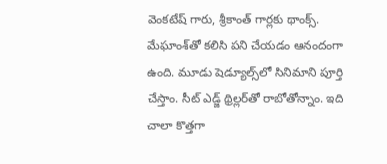వెంకటేష్ గారు, శ్రీకాంత్ గార్లకు థాంక్స్. మేఘాంశ్‌తో కలిసి పని చేయడం ఆనందంగా ఉంది. మూడు షెడ్యూల్స్‌లో సినిమాని పూర్తి చేస్తాం. సీట్ ఎడ్జ్ థ్రిల్లర్‌తో రాబోతోన్నాం. ఇది చాలా కొత్తగా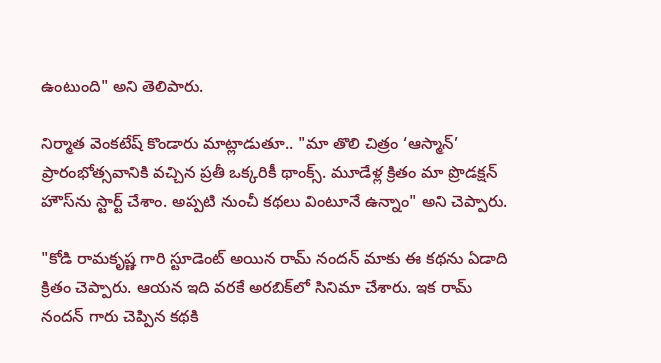ఉంటుంది" అని తెలిపారు.

నిర్మాత వెంకటేష్ కొండారు మాట్లాడుతూ.. "మా తొలి చిత్రం ‘ఆస్మాన్’ ప్రారంభోత్సవానికి వచ్చిన ప్రతీ ఒక్కరికీ థాంక్స్. మూడేళ్ల క్రితం మా ప్రొడక్షన్ హౌస్‌ను స్టార్ట్ చేశాం. అప్పటి నుంచీ కథలు వింటూనే ఉన్నాం" అని చెప్పారు.

"కోడి రామకృష్ణ గారి స్టూడెంట్ అయిన రామ్ నందన్ మాకు ఈ కథను ఏడాది క్రితం చెప్పారు. ఆయన ఇది వరకే అరబిక్‌లో సినిమా చేశారు. ఇక రామ్ నందన్ గారు చెప్పిన కథకి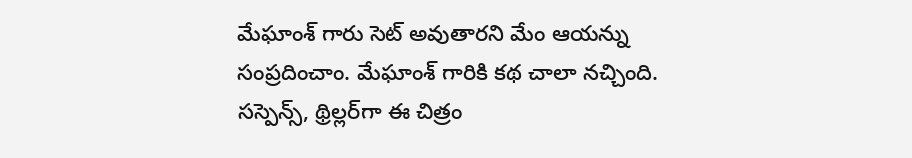మేఘాంశ్ గారు సెట్ అవుతారని మేం ఆయన్ను సంప్రదించాం. మేఘాంశ్ గారికి కథ చాలా నచ్చింది. సస్పెన్స్, థ్రిల్లర్‌గా ఈ చిత్రం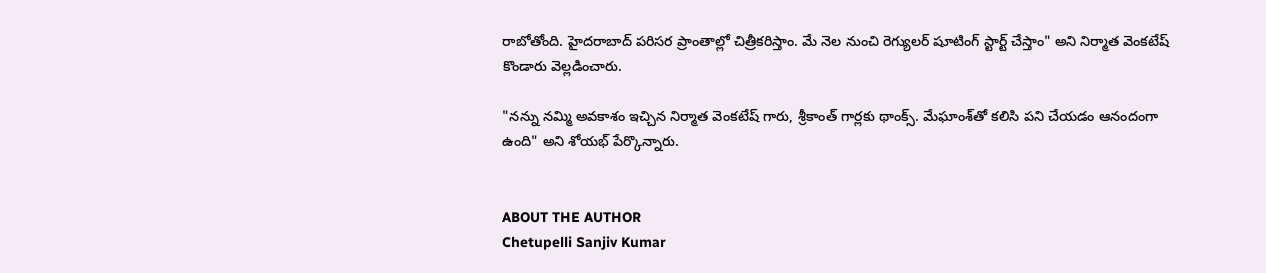రాబోతోంది. హైదరాబాద్ పరిసర ప్రాంతాల్లో చిత్రీకరిస్తాం. మే నెల నుంచి రెగ్యులర్ షూటింగ్ స్టార్ట్ చేస్తాం" అని నిర్మాత వెంకటేష్ కొండారు వెల్లడించారు.

"నన్ను నమ్మి అవకాశం ఇచ్చిన నిర్మాత వెంకటేష్ గారు, శ్రీకాంత్ గార్లకు థాంక్స్. మేఘాంశ్‌తో కలిసి పని చేయడం ఆనందంగా ఉంది" అని శోయభ్ పేర్కొన్నారు.


ABOUT THE AUTHOR
Chetupelli Sanjiv Kumar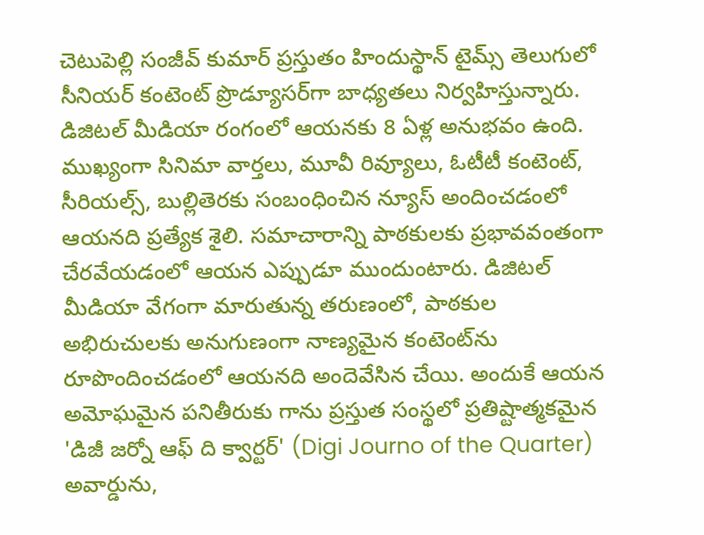చెటుపెల్లి సంజీవ్ కుమార్ ప్రస్తుతం హిందుస్థాన్ టైమ్స్ తెలుగులో సీనియర్ కంటెంట్ ప్రొడ్యూసర్‌గా బాధ్యతలు నిర్వహిస్తున్నారు. డిజిటల్ మీడియా రంగంలో ఆయనకు 8 ఏళ్ల అనుభవం ఉంది. ముఖ్యంగా సినిమా వార్తలు, మూవీ రివ్యూలు, ఓటీటీ కంటెంట్, సీరియల్స్, బుల్లితెరకు సంబంధించిన న్యూస్ అందించడంలో ఆయనది ప్రత్యేక శైలి. సమాచారాన్ని పాఠకులకు ప్రభావవంతంగా చేరవేయడంలో ఆయన ఎప్పుడూ ముందుంటారు. డిజిటల్ మీడియా వేగంగా మారుతున్న తరుణంలో, పాఠకుల అభిరుచులకు అనుగుణంగా నాణ్యమైన కంటెంట్‌ను రూపొందించడంలో ఆయనది అందెవేసిన చేయి. అందుకే ఆయన అమోఘమైన పనితీరుకు గాను ప్రస్తుత సంస్థలో ప్రతిష్టాత్మకమైన 'డిజీ జర్నో ఆఫ్ ది క్వార్టర్' (Digi Journo of the Quarter) అవార్డును,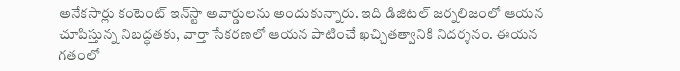అనేకసార్లు కంటెంట్ ఇన్‌స్టా అవార్డులను అందుకున్నారు. ఇది డిజిటల్ జర్నలిజంలో ఆయన చూపిస్తున్న నిబద్ధతకు, వార్తా సేకరణలో ఆయన పాటించే ఖచ్చితత్వానికి నిదర్శనం. ఈయన గతంలో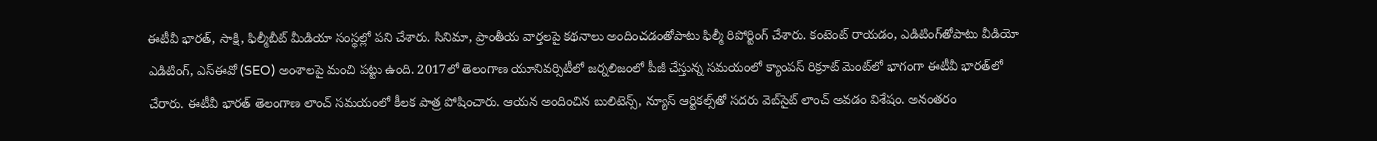ఈటీవీ భారత్, సాక్షి, ఫిల్మీబీట్ మీడియా సంస్థల్లో పని చేశారు. సినిమా, ప్రాంతీయ వార్తలపై కథనాలు అందించడంతోపాటు ఫిల్మీ రిపోర్టింగ్ చేశారు. కంటెంట్ రాయడం, ఎడిటింగ్‌తోపాటు వీడియో ఎడిటింగ్, ఎస్‌ఈవో (SEO) అంశాలపై మంచి పట్టు ఉంది. 2017లో తెలంగాణ యూనివర్సిటీలో జర్నలిజంలో పీజీ చేస్తున్న సమయంలో క్యాంపస్ రిక్రూట్ మెంట్‌లో భాగంగా ఈటీవీ భారత్‌లో చేరారు. ఈటీవీ భారత్ తెలంగాణ లాంచ్ సమయంలో కీలక పాత్ర పోషించారు. ఆయన అందించిన బులిటెన్స్, న్యూస్ ఆర్టికల్స్‌తో సదరు వెబ్‌సైట్ లాంచ్ అవడం విశేషం. అనంతరం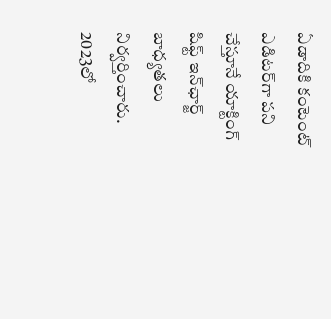ఏడాదికి కంటెంట్ ఎడిటర్‌గా పని చేస్తూనే యాక్టింగ్ షిఫ్ట్ ఇన్‌ఛార్జ్ బాధ్యతలు నిర్వర్తించారు. 2023లో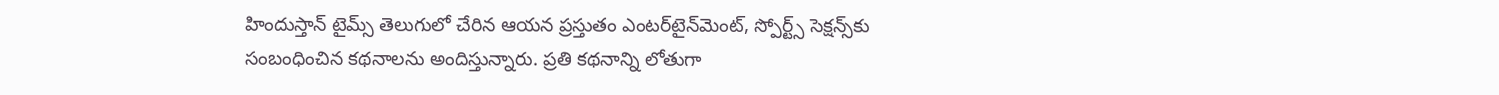హిందుస్తాన్ టైమ్స్ తెలుగులో చేరిన ఆయన ప్రస్తుతం ఎంటర్‌టైన్‌మెంట్, స్పోర్ట్స్ సెక్షన్స్‌కు సంబంధించిన కథనాలను అందిస్తున్నారు. ప్రతి కథనాన్ని లోతుగా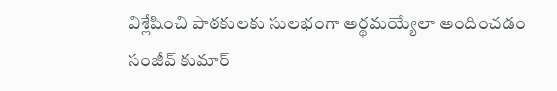విశ్లేషించి పాఠకులకు సులభంగా అర్థమయ్యేలా అందించడం సంజీవ్ కుమార్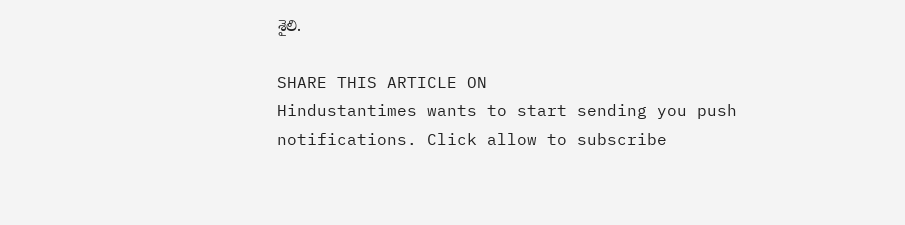శైలి.

SHARE THIS ARTICLE ON
Hindustantimes wants to start sending you push notifications. Click allow to subscribe